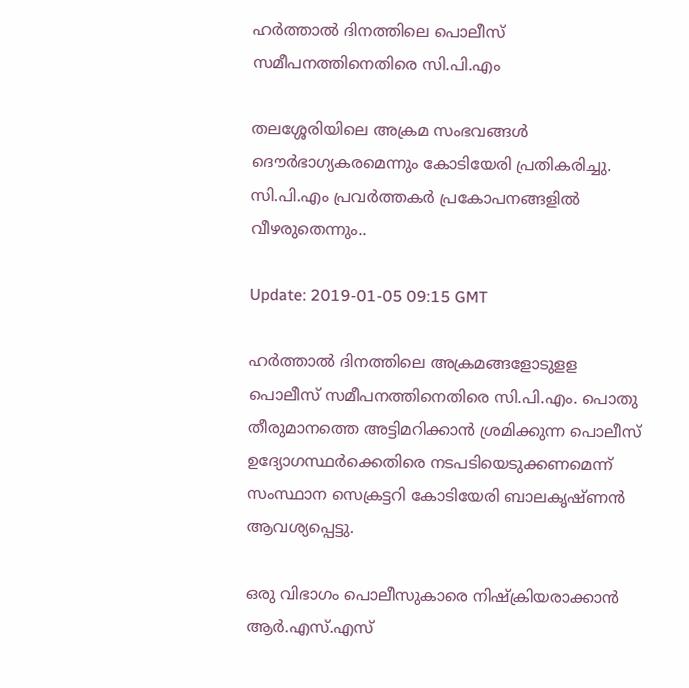ഹര്‍ത്താല്‍ ദിനത്തിലെ പൊലീസ് സമീപനത്തിനെതിരെ സി.പി.എം

തലശ്ശേരിയിലെ അക്രമ സംഭവങ്ങള്‍ ദൌര്‍ഭാഗ്യകരമെന്നും കോടിയേരി പ്രതികരിച്ചു. സി.പി.എം പ്രവര്‍ത്തകര്‍ പ്രകോപനങ്ങളില്‍ വീഴരുതെന്നും..

Update: 2019-01-05 09:15 GMT

ഹര്‍ത്താല്‍ ദിനത്തിലെ അക്രമങ്ങളോടുളള പൊലീസ് സമീപനത്തിനെതിരെ സി.പി.എം. പൊതു തീരുമാനത്തെ അട്ടിമറിക്കാന്‍ ശ്രമിക്കുന്ന പൊലീസ് ഉദ്യോഗസ്ഥര്‍ക്കെതിരെ നടപടിയെടുക്കണമെന്ന് സംസ്ഥാന സെക്രട്ടറി കോടിയേരി ബാലകൃഷ്ണന്‍ ആവശ്യപ്പെട്ടു.

ഒരു വിഭാഗം പൊലീസുകാരെ നിഷ്ക്രിയരാക്കാന്‍ ആര്‍.എസ്.എസ്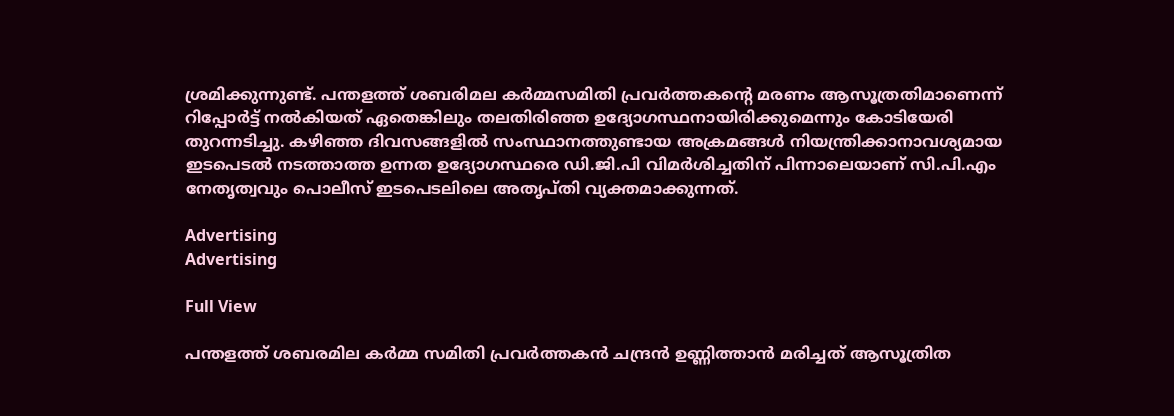ശ്രമിക്കുന്നുണ്ട്. പന്തളത്ത് ശബരിമല കര്‍മ്മസമിതി പ്രവര്‍ത്തകന്‍റെ മരണം ആസൂത്രതിമാണെന്ന് റിപ്പോര്‍ട്ട് നല്‍കിയത് ഏതെങ്കിലും തലതിരിഞ്ഞ ഉദ്യോഗസ്ഥനായിരിക്കുമെന്നും കോടിയേരി തുറന്നടിച്ചു. കഴിഞ്ഞ ദിവസങ്ങളില്‍ സംസ്ഥാനത്തുണ്ടായ അക്രമങ്ങള്‍ നിയന്ത്രിക്കാനാവശ്യമായ ഇടപെടല്‍ നടത്താത്ത ഉന്നത ഉദ്യോഗസ്ഥരെ ഡി.ജി.പി വിമര്‍ശിച്ചതിന് പിന്നാലെയാണ് സി.പി.എം നേതൃത്വവും പൊലീസ് ഇടപെടലിലെ അതൃപ്തി വ്യക്തമാക്കുന്നത്.

Advertising
Advertising

Full View

പന്തളത്ത് ശബരമില കര്‍മ്മ സമിതി പ്രവര്‍ത്തകന്‍ ചന്ദ്രന്‍ ഉണ്ണിത്താന്‍ മരിച്ചത് ആസൂത്രിത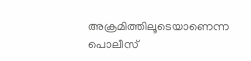അക്രമിത്തിലൂടെയാണെന്ന പൊലീസ്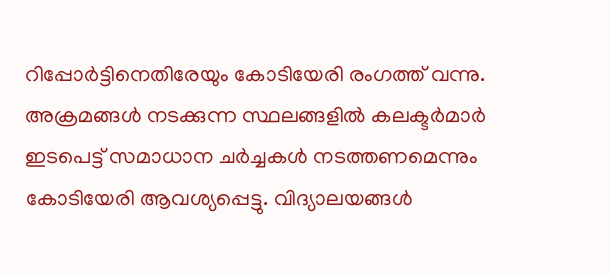റിപ്പോര്‍ട്ടിനെതിരേയും കോടിയേരി രംഗത്ത് വന്നു. അക്രമങ്ങള്‍ നടക്കുന്ന സ്ഥലങ്ങളില്‍ കലക്ടര്‍മാര്‍ ഇടപെട്ട് സമാധാന ചര്‍ച്ചകള്‍ നടത്തണമെന്നും കോടിയേരി ആവശ്യപ്പെട്ടു. വിദ്യാലയങ്ങള്‍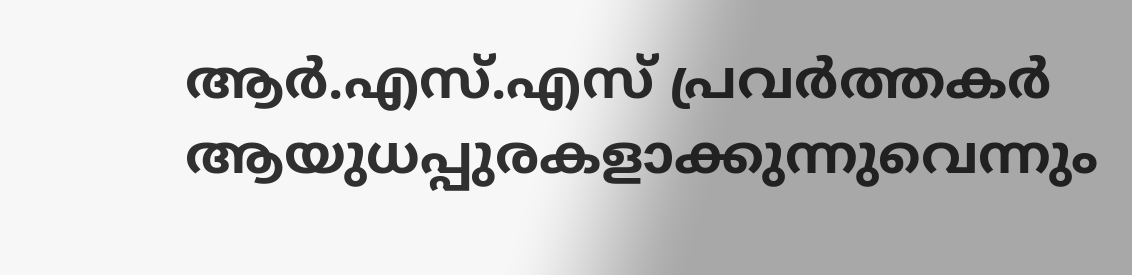ആര്‍.എസ്.എസ് പ്രവര്‍ത്തകര്‍ ആയുധപ്പുരകളാക്കുന്നുവെന്നും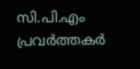സി.പി.എം പ്രവര്‍ത്തകര്‍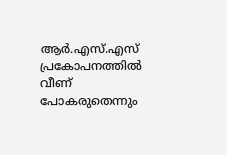ആര്‍.എസ്.എസ് പ്രകോപനത്തില്‍ വീണ് പോകരുതെന്നും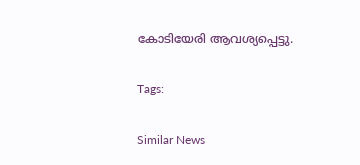കോടിയേരി ആവശ്യപ്പെട്ടു.

Tags:

Similar News